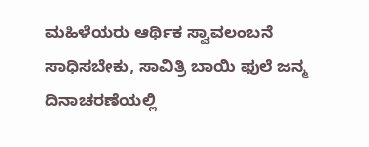ಮಹಿಳೆಯರು ಆರ್ಥಿಕ ಸ್ವಾವಲಂಬನೆ ಸಾಧಿಸಬೇಕು, ಸಾವಿತ್ರಿ ಬಾಯಿ ಫುಲೆ ಜನ್ಮ ದಿನಾಚರಣೆಯಲ್ಲಿ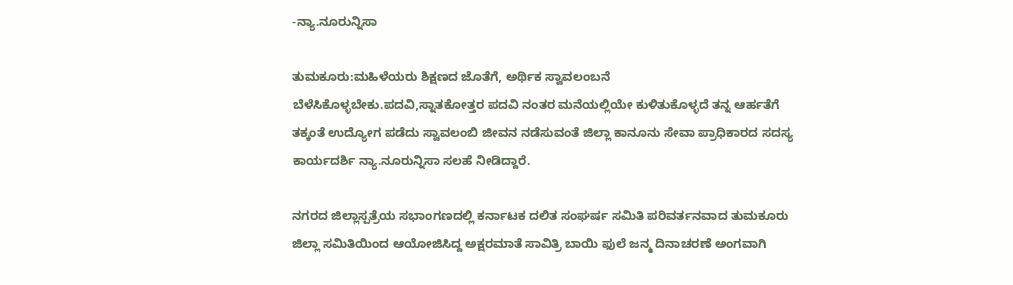-ನ್ಯಾ.ನೂರುನ್ನಿಸಾ

ತುಮಕೂರು:ಮಹಿಳೆಯರು ಶಿಕ್ಷಣದ ಜೊತೆಗೆ, ಅರ್ಥಿಕ ಸ್ವಾವಲಂಬನೆ ಬೆಳೆಸಿಕೊಳ್ಳಬೇಕು.ಪದವಿ,ಸ್ನಾತಕೋತ್ತರ ಪದವಿ ನಂತರ ಮನೆಯಲ್ಲಿಯೇ ಕುಳಿತುಕೊಳ್ಳದೆ ತನ್ನ ಆರ್ಹತೆಗೆ ತಕ್ಕಂತೆ ಉದ್ಯೋಗ ಪಡೆದು ಸ್ವಾವಲಂಬಿ ಜೀವನ ನಡೆಸುವಂತೆ ಜಿಲ್ಲಾ ಕಾನೂನು ಸೇವಾ ಪ್ರಾಧಿಕಾರದ ಸದಸ್ಯ ಕಾರ್ಯದರ್ಶಿ ನ್ಯಾ.ನೂರುನ್ನಿಸಾ ಸಲಹೆ ನೀಡಿದ್ದಾರೆ.

ನಗರದ ಜಿಲ್ಲಾಸ್ಪತ್ರೆಯ ಸಭಾಂಗಣದಲ್ಲಿ ಕರ್ನಾಟಕ ದಲಿತ ಸಂಘರ್ಷ ಸಮಿತಿ ಪರಿವರ್ತನವಾದ ತುಮಕೂರು ಜಿಲ್ಲಾ ಸಮಿತಿಯಿಂದ ಆಯೋಜಿಸಿದ್ದ ಅಕ್ಷರಮಾತೆ ಸಾವಿತ್ರಿ ಬಾಯಿ ಫುಲೆ ಜನ್ಮ ದಿನಾಚರಣೆ ಅಂಗವಾಗಿ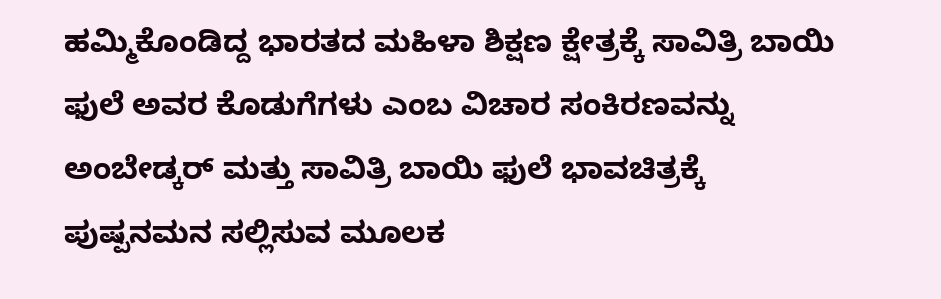ಹಮ್ಮಿಕೊಂಡಿದ್ದ ಭಾರತದ ಮಹಿಳಾ ಶಿಕ್ಷಣ ಕ್ಷೇತ್ರಕ್ಕೆ ಸಾವಿತ್ರಿ ಬಾಯಿ ಫುಲೆ ಅವರ ಕೊಡುಗೆಗಳು ಎಂಬ ವಿಚಾರ ಸಂಕಿರಣವನ್ನು ಅಂಬೇಡ್ಕರ್ ಮತ್ತು ಸಾವಿತ್ರಿ ಬಾಯಿ ಫುಲೆ ಭಾವಚಿತ್ರಕ್ಕೆ ಪುಷ್ಪನಮನ ಸಲ್ಲಿಸುವ ಮೂಲಕ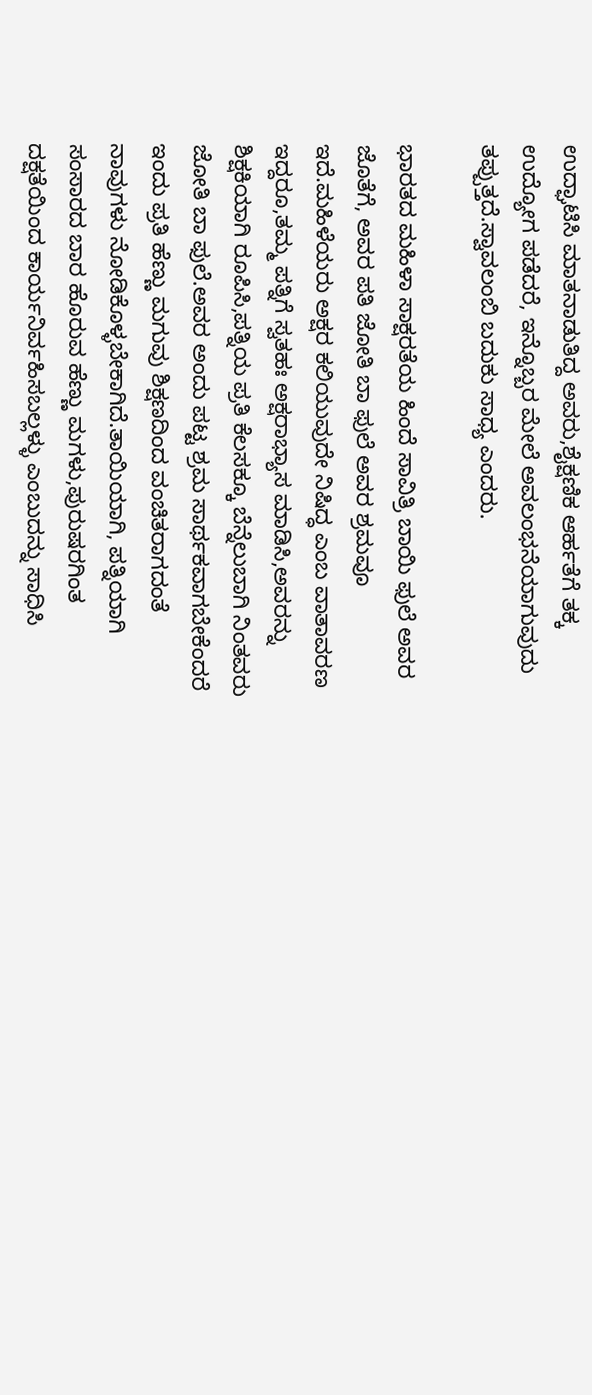ಉದ್ಘಾಟಿಸಿ ಮಾತನಾಡುತಿದ್ದ ಅವರು,ಶೈಕ್ಷಣಿಕ ಆರ್ಹತೆಗೆ ತಕ್ಕ ಉದ್ಯೋಗ ಪಡೆದರೆ, ಇನ್ನೊಬ್ಬರ ಮೇಲೆ ಅವಲಂಭನೆಯಾಗುವುದು ತಪ್ಪುತ್ತದೆ.ಸ್ವಾವಲಂಬಿ ಬದುಕು ಸಾಧ್ಯ ಎಂದರು.

ಭಾರತದ ಮಹಿಳಾ ಸಾಕ್ಷರತೆಯ ಹಿಂದೆ ಸಾವಿತ್ರಿ ಬಾಯಿ ಫುಲೆ ಅವರ ಜೊತೆಗೆ, ಅವರ ಪತಿ ಜೋತಿ ಬಾ ಫುಲೆ ಅವರ ಶ್ರಮವೂ ಇದೆ.ಮಹಿಳೆಯರು ಅಕ್ಷರ ಕಲಿಯುವುದೇ ನಿಷಿದ್ಧ ಎಂಬ ವಾತಾವರಣ ಇದ್ದರೂ,ತಮ್ಮ ಪತ್ನಿಗೆ ಸ್ವತಹಃ ಅಕ್ಷರಾಭ್ಯಾಸ ಮಾಡಿಸಿ,ಅವರನ್ನು ಶಿಕ್ಷಕಿಯಾಗಿ ರೂಪಿಸಿ,ಪತ್ನಿಯ ಪ್ರತಿ ಕೆಲಸಕ್ಕೂ ಬೆನ್ನೆಲುಬಾಗಿ ನಿಂತವರು ಜೋತಿ ಬಾ ಫುಲೆ.ಅವರ ಅಂದು ಪಟ್ಟ ಶ್ರಮ ಸಾರ್ಥಕವಾಗಬೇಕೆಂದರೆ ಇಂದು ಪ್ರತಿ ಹೆಣ್ಣು ಮಗುವು ಶಿಕ್ಷಣದಿಂದ ವಂಚಿತರಾಗದಂತೆ ನಾವುಗಳು ನೋಡಿಕೊಳ್ಳಬೇಕಾಗಿದೆ.ತಾಯಿಯಾಗಿ, ಪತ್ನಿಯಾಗಿ ಸಂಸಾರದ ಬಾರ ಹೊರುವ ಹೆಣ್ಣು ಮಗಳು,ಪುರುಷರಗಿಂತ ದಕ್ಷತೆಯಿಂದ ಕಾರ್ಯನಿರ್ವಹಿಸಬಲ್ಲಳ್ಳು ಎಂಬುದನ್ನು ಸಾಧಿಸಿ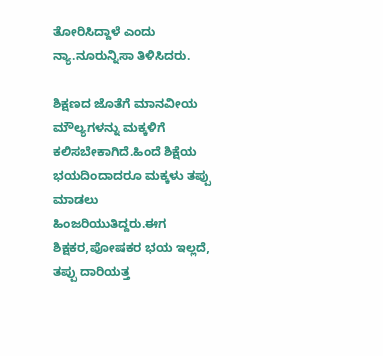ತೋರಿಸಿದ್ದಾಳೆ ಎಂದು ನ್ಯಾ.ನೂರುನ್ನಿಸಾ ತಿಳಿಸಿದರು.

ಶಿಕ್ಷಣದ ಜೊತೆಗೆ ಮಾನವೀಯ ಮೌಲ್ಯಗಳನ್ನು ಮಕ್ಕಳಿಗೆ ಕಲಿಸಬೇಕಾಗಿದೆ.ಹಿಂದೆ ಶಿಕ್ಷೆಯ ಭಯದಿಂದಾದರೂ ಮಕ್ಕಳು ತಪ್ಪು ಮಾಡಲು ಹಿಂಜರಿಯುತಿದ್ದರು.ಈಗ ಶಿಕ್ಷಕರ,ಪೋಷಕರ ಭಯ ಇಲ್ಲದೆ, ತಪ್ಪು ದಾರಿಯತ್ತ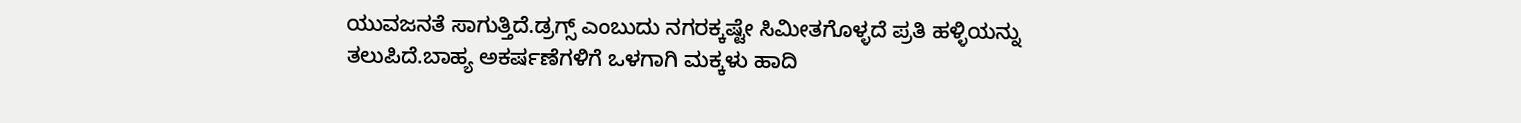ಯುವಜನತೆ ಸಾಗುತ್ತಿದೆ.ಡ್ರಗ್ಸ್ ಎಂಬುದು ನಗರಕ್ಕಷ್ಟೇ ಸಿಮೀತಗೊಳ್ಳದೆ ಪ್ರತಿ ಹಳ್ಳಿಯನ್ನು ತಲುಪಿದೆ.ಬಾಹ್ಯ ಅಕರ್ಷಣೆಗಳಿಗೆ ಒಳಗಾಗಿ ಮಕ್ಕಳು ಹಾದಿ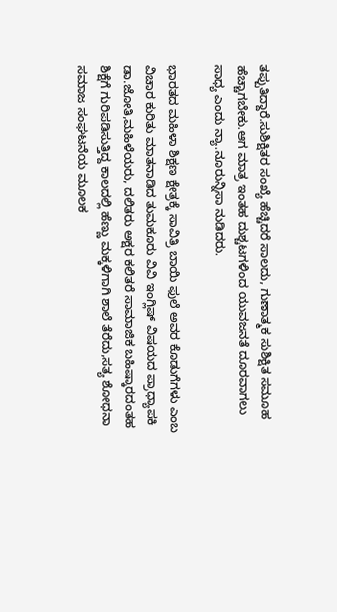ತಪ್ಪುತಿದ್ದಾರೆ.ಸುಶಿಕ್ಷಿತರ ಸಂಖ್ಯೆ ಹೆಚ್ಚಿದರೆ ಸಾಲದು, ಗುಣಾತ್ಮಕ ಸುಶಿಕ್ಷಿತ ಸಮೂಹ ಹೆಚ್ಚಾಗಬೇಕು.ಆಗ ಮಾತ್ರ ಇಂತಹ ದುಶ್ಚಟಗಳಿಂದ ಯುವಜನತೆ ದೂರವಾಗಲು ಸಾಧ್ಯ ಎಂದು ನ್ಯಾ.ನೂರುನ್ನಿಸಾ ನುಡಿದರು.

ಭಾರತದ ಮಹಿಳಾ ಶಿಕ್ಷಣ ಕ್ಷೇತ್ರಕ್ಕೆ ಸಾವಿತ್ರಿ ಬಾಯಿ ಫುಲೆ ಅವರ ಕೊಡುಗೆಗಳು ಎಂಬ ವಿಚಾರ ಕುರಿತು ಮಾತನಾಡಿದ ತುಮಕೂರು ವಿವಿ ಇಂಗ್ಲಿಷ್ ವಿಷಯದ ಪ್ರಾಧ್ಯಾಪಕಿ ಡಾ.ಜೋತಿ,ಮಹಿಳೆಯರು, ದಲಿತರು ಅಕ್ಷರ ಕಲಿತರೆ ಸಾಮಾಜಿಕ ಬಹಿಷ್ಕಾರದಂತಹ ಶಿಕ್ಷೆಗೆ ಗುರಿಪಡಿಸುತ್ತಿದ್ದ ಕಾಲದಲ್ಲಿ ಹೆಣ್ಣು ಮಕ್ಕಳಿಗಾಗಿ ಶಾಲೆ ತೆರೆದು,ಸತ್ಯ ಶೋಧನಾ ಸಮಾಜ ಸಂಘಟನೆಯ ಮೂಲಕ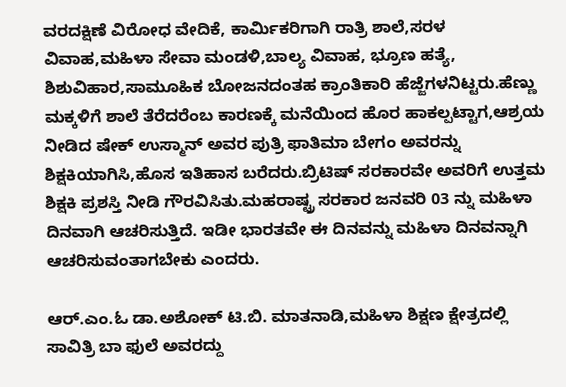ವರದಕ್ಷಿಣೆ ವಿರೋಧ ವೇದಿಕೆ, ಕಾರ್ಮಿಕರಿಗಾಗಿ ರಾತ್ರಿ ಶಾಲೆ,ಸರಳ ವಿವಾಹ,ಮಹಿಳಾ ಸೇವಾ ಮಂಡಳಿ,ಬಾಲ್ಯ ವಿವಾಹ, ಭ್ರೂಣ ಹತ್ಯೆ, ಶಿಶುವಿಹಾರ,ಸಾಮೂಹಿಕ ಬೋಜನದಂತಹ ಕ್ರಾಂತಿಕಾರಿ ಹೆಜ್ಜೆಗಳನಿಟ್ಟರು.ಹೆಣ್ಣು ಮಕ್ಕಳಿಗೆ ಶಾಲೆ ತೆರೆದರೆಂಬ ಕಾರಣಕ್ಕೆ ಮನೆಯಿಂದ ಹೊರ ಹಾಕಲ್ಪಟ್ಟಾಗ,ಆಶ್ರಯ ನೀಡಿದ ಷೇಕ್ ಉಸ್ಮಾನ್ ಅವರ ಪುತ್ರಿ ಫಾತಿಮಾ ಬೇಗಂ ಅವರನ್ನು ಶಿಕ್ಷಕಿಯಾಗಿಸಿ,ಹೊಸ ಇತಿಹಾಸ ಬರೆದರು.ಬ್ರಿಟಿಷ್ ಸರಕಾರವೇ ಅವರಿಗೆ ಉತ್ತಮ ಶಿಕ್ಷಕಿ ಪ್ರಶಸ್ತಿ ನೀಡಿ ಗೌರವಿಸಿತು.ಮಹರಾಷ್ಟ್ರ ಸರಕಾರ ಜನವರಿ 03 ನ್ನು ಮಹಿಳಾ ದಿನವಾಗಿ ಆಚರಿಸುತ್ತಿದೆ. ಇಡೀ ಭಾರತವೇ ಈ ದಿನವನ್ನು ಮಹಿಳಾ ದಿನವನ್ನಾಗಿ ಆಚರಿಸುವಂತಾಗಬೇಕು ಎಂದರು.

ಆರ್.ಎಂ.ಓ ಡಾ.ಅಶೋಕ್ ಟಿ.ಬಿ. ಮಾತನಾಡಿ,ಮಹಿಳಾ ಶಿಕ್ಷಣ ಕ್ಷೇತ್ರದಲ್ಲಿ ಸಾವಿತ್ರಿ ಬಾ ಫುಲೆ ಅವರದ್ದು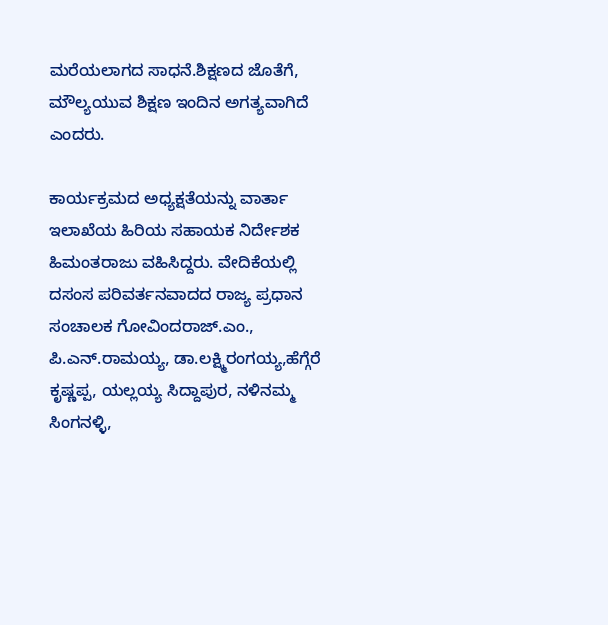ಮರೆಯಲಾಗದ ಸಾಧನೆ.ಶಿಕ್ಷಣದ ಜೊತೆಗೆ, ಮೌಲ್ಯಯುವ ಶಿಕ್ಷಣ ಇಂದಿನ ಅಗತ್ಯವಾಗಿದೆ ಎಂದರು.

ಕಾರ್ಯಕ್ರಮದ ಅಧ್ಯಕ್ಷತೆಯನ್ನು ವಾರ್ತಾ ಇಲಾಖೆಯ ಹಿರಿಯ ಸಹಾಯಕ ನಿರ್ದೇಶಕ ಹಿಮಂತರಾಜು ವಹಿಸಿದ್ದರು. ವೇದಿಕೆಯಲ್ಲಿ ದಸಂಸ ಪರಿವರ್ತನವಾದದ ರಾಜ್ಯ ಪ್ರಧಾನ ಸಂಚಾಲಕ ಗೋವಿಂದರಾಜ್.ಎಂ., ಪಿ.ಎನ್.ರಾಮಯ್ಯ, ಡಾ.ಲಕ್ಷ್ಮಿರಂಗಯ್ಯ,ಹೆಗ್ಗೆರೆ ಕೃಷ್ಣಪ್ಪ, ಯಲ್ಲಯ್ಯ ಸಿದ್ದಾಪುರ, ನಳಿನಮ್ಮ ಸಿಂಗನಳ್ಳಿ,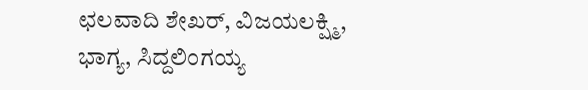ಛಲವಾದಿ ಶೇಖರ್, ವಿಜಯಲಕ್ಷ್ಮಿ, ಭಾಗ್ಯ, ಸಿದ್ದಲಿಂಗಯ್ಯ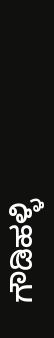ಗೌಡಿಹಳ್ಳಿ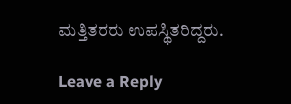ಮತ್ತಿತರರು ಉಪಸ್ಥಿತರಿದ್ದರು.

Leave a Reply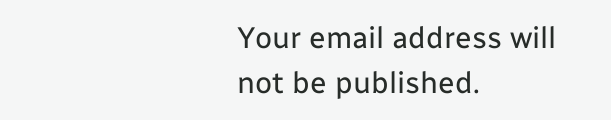Your email address will not be published.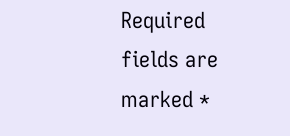Required fields are marked *